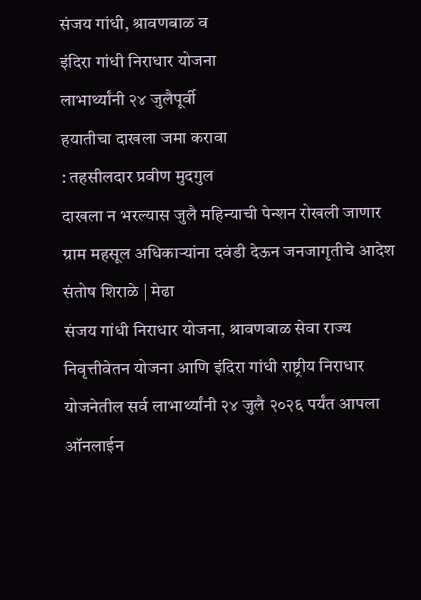संजय गांधी, श्रावणबाळ व
इंदिरा गांधी निराधार योजना
लाभार्थ्यांनी २४ जुलैपूर्वी
हयातीचा दाखला जमा करावा
: तहसीलदार प्रवीण मुदगुल
दाखला न भरल्यास जुलै महिन्याची पेन्शन रोखली जाणार
ग्राम महसूल अधिकाऱ्यांना दवंडी देऊन जनजागृतीचे आदेश
संतोष शिराळे | मेढा
संजय गांधी निराधार योजना, श्रावणबाळ सेवा राज्य निवृत्तीवेतन योजना आणि इंदिरा गांधी राष्ट्रीय निराधार योजनेतील सर्व लाभार्थ्यांनी २४ जुलै २०२६ पर्यंत आपला ऑनलाईन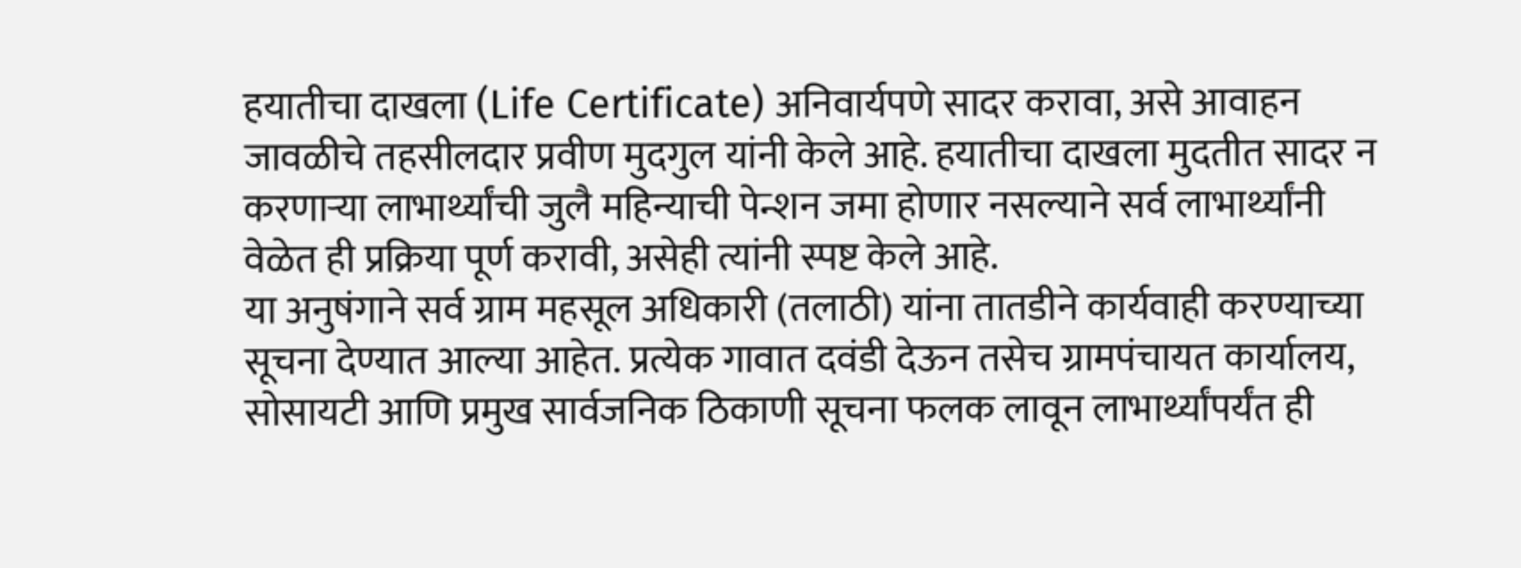हयातीचा दाखला (Life Certificate) अनिवार्यपणे सादर करावा, असे आवाहन जावळीचे तहसीलदार प्रवीण मुदगुल यांनी केले आहे. हयातीचा दाखला मुदतीत सादर न करणाऱ्या लाभार्थ्यांची जुलै महिन्याची पेन्शन जमा होणार नसल्याने सर्व लाभार्थ्यांनी वेळेत ही प्रक्रिया पूर्ण करावी, असेही त्यांनी स्पष्ट केले आहे.
या अनुषंगाने सर्व ग्राम महसूल अधिकारी (तलाठी) यांना तातडीने कार्यवाही करण्याच्या सूचना देण्यात आल्या आहेत. प्रत्येक गावात दवंडी देऊन तसेच ग्रामपंचायत कार्यालय, सोसायटी आणि प्रमुख सार्वजनिक ठिकाणी सूचना फलक लावून लाभार्थ्यांपर्यंत ही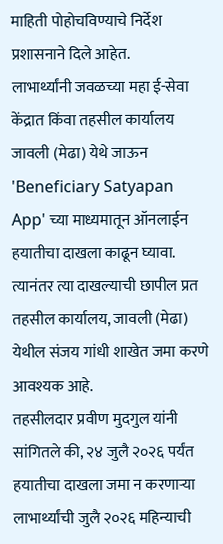माहिती पोहोचविण्याचे निर्देश प्रशासनाने दिले आहेत.
लाभार्थ्यांनी जवळच्या महा ई-सेवा केंद्रात किंवा तहसील कार्यालय जावली (मेढा) येथे जाऊन 'Beneficiary Satyapan App' च्या माध्यमातून ऑनलाईन हयातीचा दाखला काढून घ्यावा. त्यानंतर त्या दाखल्याची छापील प्रत तहसील कार्यालय, जावली (मेढा) येथील संजय गांधी शाखेत जमा करणे आवश्यक आहे.
तहसीलदार प्रवीण मुदगुल यांनी सांगितले की, २४ जुलै २०२६ पर्यंत हयातीचा दाखला जमा न करणाऱ्या लाभार्थ्यांची जुलै २०२६ महिन्याची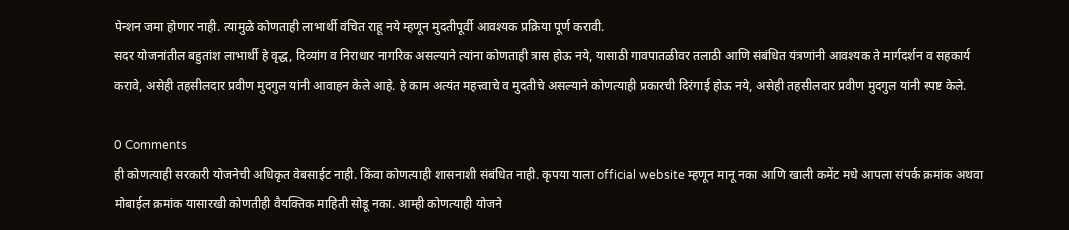पेन्शन जमा होणार नाही. त्यामुळे कोणताही लाभार्थी वंचित राहू नये म्हणून मुदतीपूर्वी आवश्यक प्रक्रिया पूर्ण करावी.
सदर योजनांतील बहुतांश लाभार्थी हे वृद्ध, दिव्यांग व निराधार नागरिक असल्याने त्यांना कोणताही त्रास होऊ नये, यासाठी गावपातळीवर तलाठी आणि संबंधित यंत्रणांनी आवश्यक ते मार्गदर्शन व सहकार्य करावे, असेही तहसीलदार प्रवीण मुदगुल यांनी आवाहन केले आहे. हे काम अत्यंत महत्त्वाचे व मुदतीचे असल्याने कोणत्याही प्रकारची दिरंगाई होऊ नये, असेही तहसीलदार प्रवीण मुदगुल यांनी स्पष्ट केले.

0 Comments
ही कोणत्याही सरकारी योजनेची अधिकृत वेबसाईट नाही. किंवा कोणत्याही शासनाशी संबंधित नाही. कृपया याला official website म्हणून मानू नका आणि खाली कमेंट मधे आपला संपर्क क्रमांक अथवा मोबाईल क्रमांक यासारखी कोणतीही वैयक्तिक माहिती सोडू नका. आम्ही कोणत्याही योजने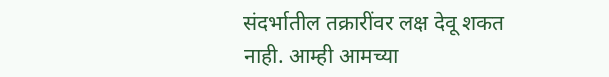संदर्भातील तक्रारींवर लक्ष देवू शकत नाही. आम्ही आमच्या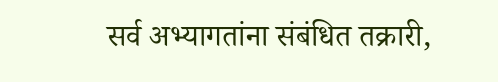सर्व अभ्यागतांना संबंधित तक्रारी,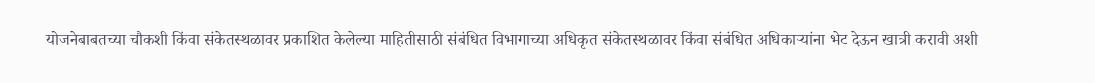योजनेबाबतच्या चौकशी किंवा संकेतस्थळावर प्रकाशित केलेल्या माहितीसाठी संबंधित विभागाच्या अधिकृत संकेतस्थळावर किंवा संबंधित अधिकाऱ्यांना भेट देऊन खात्री करावी अशी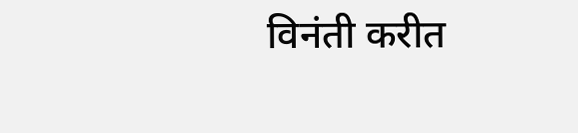विनंती करीत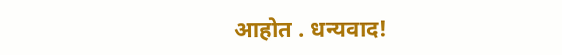आहोत . धन्यवाद!